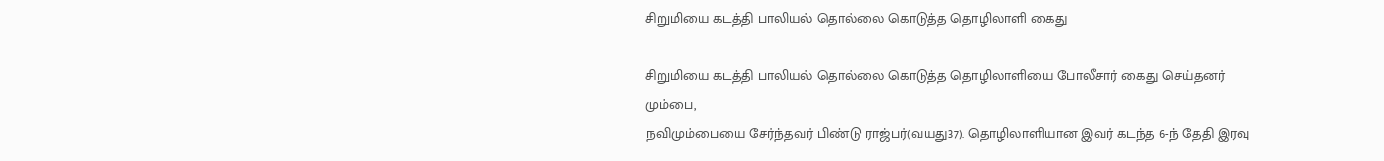சிறுமியை கடத்தி பாலியல் தொல்லை கொடுத்த தொழிலாளி கைது

சிறுமியை கடத்தி பாலியல் தொல்லை கொடுத்த தொழிலாளியை போலீசார் கைது செய்தனர்
மும்பை,
நவிமும்பையை சேர்ந்தவர் பிண்டு ராஜ்பர்(வயது37). தொழிலாளியான இவர் கடந்த 6-ந் தேதி இரவு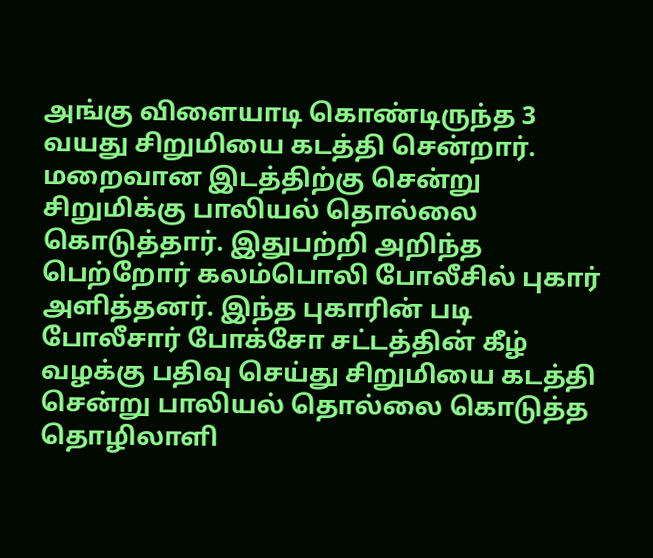அங்கு விளையாடி கொண்டிருந்த 3 வயது சிறுமியை கடத்தி சென்றார். மறைவான இடத்திற்கு சென்று சிறுமிக்கு பாலியல் தொல்லை கொடுத்தார். இதுபற்றி அறிந்த பெற்றோர் கலம்பொலி போலீசில் புகார் அளித்தனர். இந்த புகாரின் படி போலீசார் போக்சோ சட்டத்தின் கீழ் வழக்கு பதிவு செய்து சிறுமியை கடத்தி சென்று பாலியல் தொல்லை கொடுத்த தொழிலாளி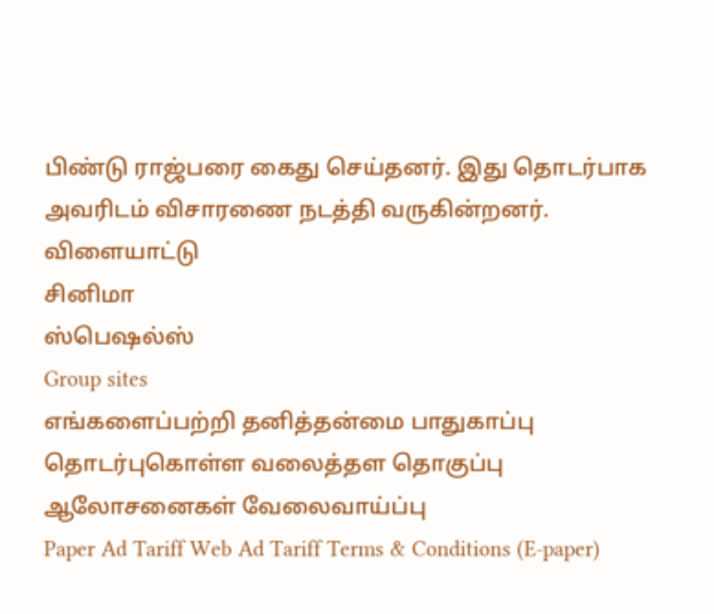பிண்டு ராஜ்பரை கைது செய்தனர். இது தொடர்பாக அவரிடம் விசாரணை நடத்தி வருகின்றனர்.
விளையாட்டு
சினிமா
ஸ்பெஷல்ஸ்
Group sites
எங்களைப்பற்றி தனித்தன்மை பாதுகாப்பு தொடர்புகொள்ள வலைத்தள தொகுப்பு ஆலோசனைகள் வேலைவாய்ப்பு
Paper Ad Tariff Web Ad Tariff Terms & Conditions (E-paper)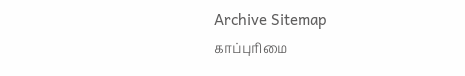Archive Sitemap
காப்புரிமை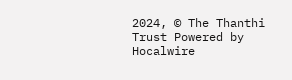2024, © The Thanthi Trust Powered by Hocalwire